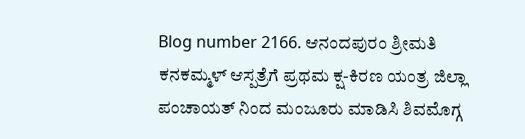Blog number 2166. ಆನಂದಪುರಂ ಶ್ರೀಮತಿ ಕನಕಮ್ಮಳ್ ಆಸ್ಪತ್ರೆಗೆ ಪ್ರಥಮ ಕ್ಷ-ಕಿರಣ ಯಂತ್ರ ಜಿಲ್ಲಾ ಪಂಚಾಯತ್ ನಿಂದ ಮಂಜೂರು ಮಾಡಿಸಿ ಶಿವಮೊಗ್ಗ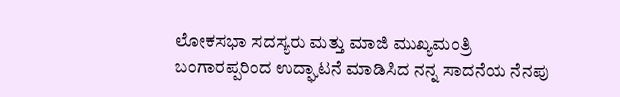ಲೋಕಸಭಾ ಸದಸ್ಯರು ಮತ್ತು ಮಾಜಿ ಮುಖ್ಯಮಂತ್ರಿ ಬಂಗಾರಪ್ಪರಿಂದ ಉದ್ಘಾಟನೆ ಮಾಡಿಸಿದ ನನ್ನ ಸಾದನೆಯ ನೆನಪು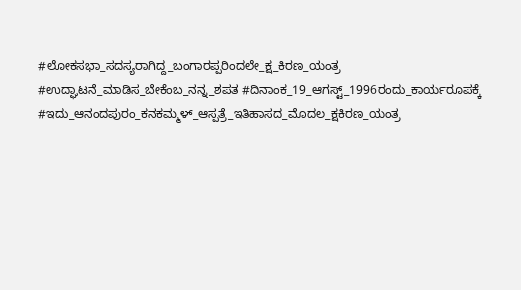#ಲೋಕಸಭಾ_ಸದಸ್ಯರಾಗಿದ್ದ_ಬಂಗಾರಪ್ಪರಿಂದಲೇ_ಕ್ಷ_ಕಿರಣ_ಯಂತ್ರ #ಉದ್ಘಾಟನೆ_ಮಾಡಿಸ_ಬೇಕೆಂಬ_ನನ್ನ_ಶಪತ #ದಿನಾಂಕ_19_ಆಗಸ್ಟ್_1996ರಂದು_ಕಾರ್ಯರೂಪಕ್ಕೆ #ಇದು_ಆನಂದಪುರಂ_ಕನಕಮ್ಮಳ್_ಆಸ್ಪತ್ರೆ_ಇತಿಹಾಸದ_ಮೊದಲ_ಕ್ಷಕಿರಣ_ಯಂತ್ರ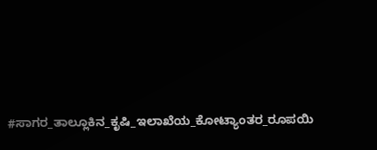#ಸಾಗರ_ತಾಲ್ಲೂಕಿನ_ಕೃಷಿ_ಇಲಾಖೆಯ_ಕೋಟ್ಯಾಂತರ_ರೂಪಯಿ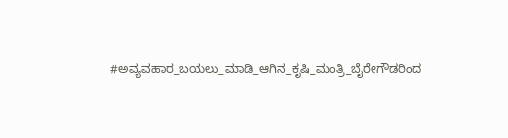#ಅವ್ಯವಹಾರ_ಬಯಲು_ಮಾಡಿ_ಆಗಿನ_ಕೃಷಿ_ಮಂತ್ರಿ_ಬೈರೇಗೌಡರಿಂದ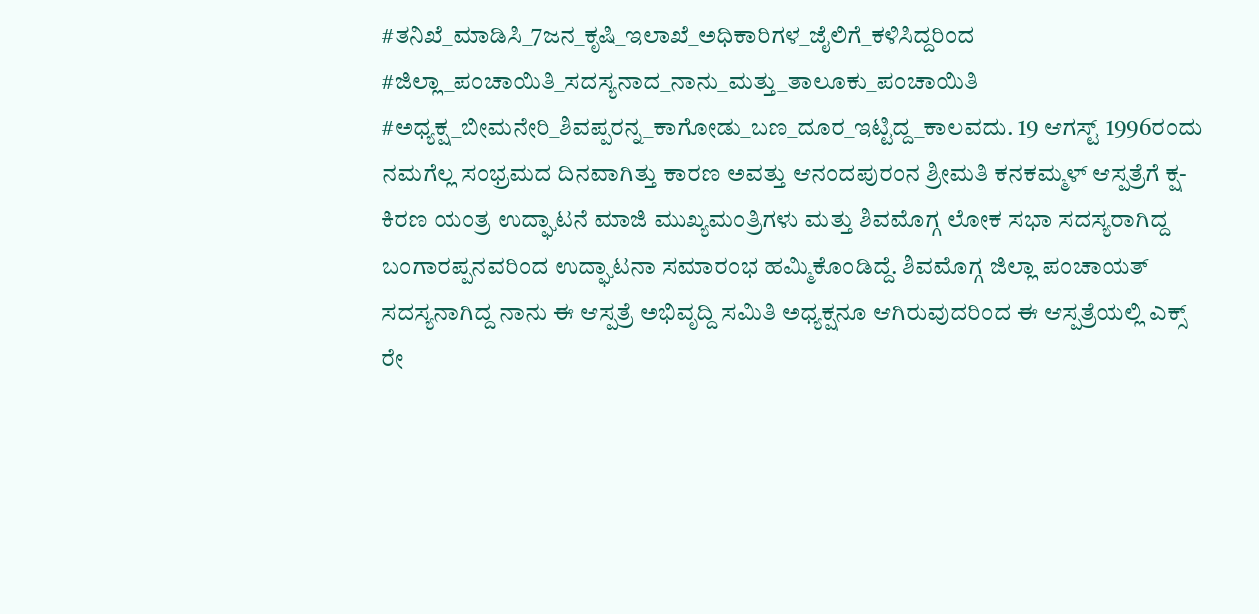#ತನಿಖೆ_ಮಾಡಿಸಿ_7ಜನ_ಕೃಷಿ_ಇಲಾಖೆ_ಅಧಿಕಾರಿಗಳ_ಜೈಲಿಗೆ_ಕಳಿಸಿದ್ದರಿಂದ #ಜಿಲ್ಲಾ_ಪಂಚಾಯಿತಿ_ಸದಸ್ಯನಾದ_ನಾನು_ಮತ್ತು_ತಾಲೂಕು_ಪಂಚಾಯಿತಿ #ಅಧ್ಯಕ್ಷ_ಬೀಮನೇರಿ_ಶಿವಪ್ಪರನ್ನ_ಕಾಗೋಡು_ಬಣ_ದೂರ_ಇಟ್ಟಿದ್ದ_ಕಾಲವದು. 19 ಆಗಸ್ಟ್ 1996ರಂದು ನಮಗೆಲ್ಲ ಸಂಭ್ರಮದ ದಿನವಾಗಿತ್ತು ಕಾರಣ ಅವತ್ತು ಆನಂದಪುರಂನ ಶ್ರೀಮತಿ ಕನಕಮ್ಮಳ್ ಆಸ್ಪತ್ರೆಗೆ ಕ್ಷ-ಕಿರಣ ಯಂತ್ರ ಉದ್ಘಾಟನೆ ಮಾಜಿ ಮುಖ್ಯಮಂತ್ರಿಗಳು ಮತ್ತು ಶಿವಮೊಗ್ಗ ಲೋಕ ಸಭಾ ಸದಸ್ಯರಾಗಿದ್ದ ಬಂಗಾರಪ್ಪನವರಿಂದ ಉದ್ಘಾಟನಾ ಸಮಾರಂಭ ಹಮ್ಮಿಕೊಂಡಿದ್ದೆ. ಶಿವಮೊಗ್ಗ ಜಿಲ್ಲಾ ಪಂಚಾಯತ್ ಸದಸ್ಯನಾಗಿದ್ದ ನಾನು ಈ ಆಸ್ಪತ್ರೆ ಅಭಿವೃದ್ದಿ ಸಮಿತಿ ಅಧ್ಯಕ್ಷನೂ ಆಗಿರುವುದರಿಂದ ಈ ಆಸ್ಪತ್ರೆಯಲ್ಲಿ ಎಕ್ಸ್ ರೇ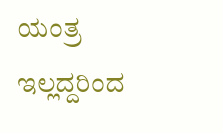ಯಂತ್ರ ಇಲ್ಲದ್ದರಿಂದ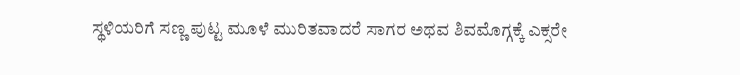ಸ್ಥಳಿಯರಿಗೆ ಸಣ್ಣ ಪುಟ್ಟ ಮೂಳೆ ಮುರಿತವಾದರೆ ಸಾಗರ ಅಥವ ಶಿವಮೊಗ್ಗಕ್ಕೆ ಎಕ್ಸರೇ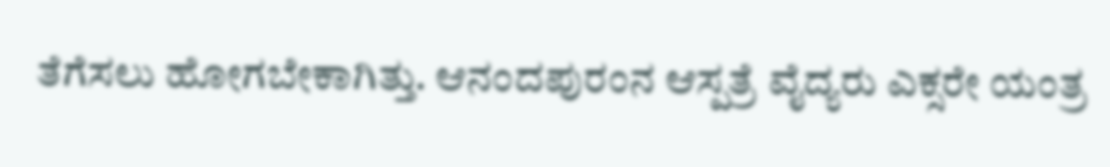ತೆಗೆಸಲು ಹೋಗಬೇಕಾಗಿತ್ತು. ಆನಂದಪುರಂನ ಆಸ್ಪತ್ರೆ ವೈದ್ಯರು ಎಕ್ಸರೇ ಯಂತ್ರ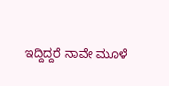ಇದ್ದಿದ್ದರೆ ನಾವೇ ಮೂಳೆ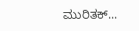ಮುರಿತಕ್...